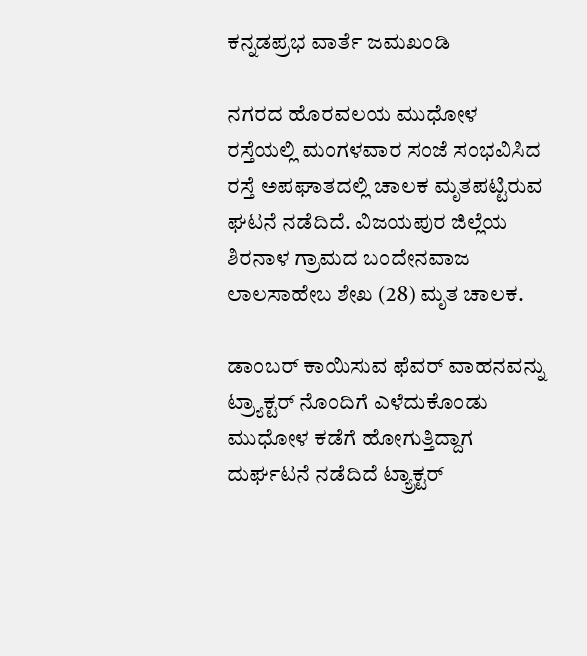ಕನ್ನಡಪ್ರಭ ವಾರ್ತೆ ಜಮಖಂಡಿ

ನಗರದ ಹೊರವಲಯ ಮುಧೋಳ ರಸ್ತೆಯಲ್ಲಿ ಮಂಗಳವಾರ ಸಂಜೆ ಸಂಭವಿಸಿದ ರಸ್ತೆ ಅಪಘಾತದಲ್ಲಿ ಚಾಲಕ ಮೃತಪಟ್ಟಿರುವ ಘಟನೆ ನಡೆದಿದೆ. ವಿಜಯಪುರ ಜಿಲ್ಲೆಯ ಶಿರನಾಳ ಗ್ರಾಮದ ಬಂದೇನವಾಜ ಲಾಲಸಾಹೇಬ ಶೇಖ (28) ಮೃತ ಚಾಲಕ.

ಡಾಂಬರ್‌ ಕಾಯಿಸುವ ಫೆವರ್‌ ವಾಹನವನ್ನು ಟ್ರ್ಯಾಕ್ಟರ್‌ ನೊಂದಿಗೆ ಎಳೆದುಕೊಂಡು ಮುಧೋಳ ಕಡೆಗೆ ಹೋಗುತ್ತಿದ್ದಾಗ ದುರ್ಘಟನೆ ನಡೆದಿದೆ ಟ್ಯ್ರಾಕ್ಟರ್‌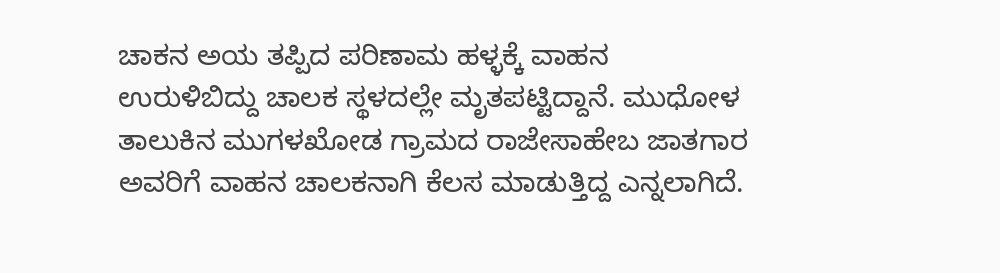ಚಾಕನ ಅಯ ತಪ್ಪಿದ ಪರಿಣಾಮ ಹಳ್ಳಕ್ಕೆ ವಾಹನ ಉರುಳಿಬಿದ್ದು ಚಾಲಕ ಸ್ಥಳದಲ್ಲೇ ಮೃತಪಟ್ಟಿದ್ದಾನೆ. ಮುಧೋಳ ತಾಲುಕಿನ ಮುಗಳಖೋಡ ಗ್ರಾಮದ ರಾಜೇಸಾಹೇಬ ಜಾತಗಾರ ಅವರಿಗೆ ವಾಹನ ಚಾಲಕನಾಗಿ ಕೆಲಸ ಮಾಡುತ್ತಿದ್ದ ಎನ್ನಲಾಗಿದೆ.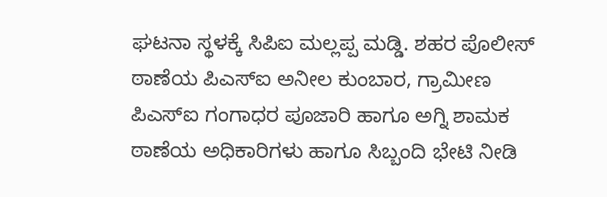ಘಟನಾ ಸ್ಥಳಕ್ಕೆ ಸಿಪಿಐ ಮಲ್ಲಪ್ಪ ಮಡ್ಡಿ. ಶಹರ ಪೊಲೀಸ್‌ ಠಾಣೆಯ ಪಿಎಸ್‌ಐ ಅನೀಲ ಕುಂಬಾರ, ಗ್ರಾಮೀಣ ಪಿಎಸ್‌ಐ ಗಂಗಾಧರ ಪೂಜಾರಿ ಹಾಗೂ ಅಗ್ನಿ ಶಾಮಕ ಠಾಣೆಯ ಅಧಿಕಾರಿಗಳು ಹಾಗೂ ಸಿಬ್ಬಂದಿ ಭೇಟಿ ನೀಡಿ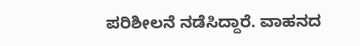ಪರಿಶೀಲನೆ ನಡೆಸಿದ್ದಾರೆ. ವಾಹನದ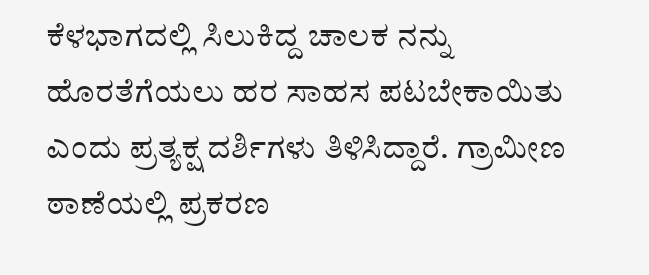ಕೆಳಭಾಗದಲ್ಲಿ ಸಿಲುಕಿದ್ದ ಚಾಲಕ ನನ್ನು ಹೊರತೆಗೆಯಲು ಹರ ಸಾಹಸ ಪಟಬೇಕಾಯಿತು ಎಂದು ಪ್ರತ್ಯಕ್ಷ ದರ್ಶಿಗಳು ತಿಳಿಸಿದ್ದಾರೆ. ಗ್ರಾಮೀಣ ಠಾಣೆಯಲ್ಲಿ ಪ್ರಕರಣ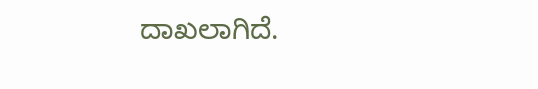ದಾಖಲಾಗಿದೆ.